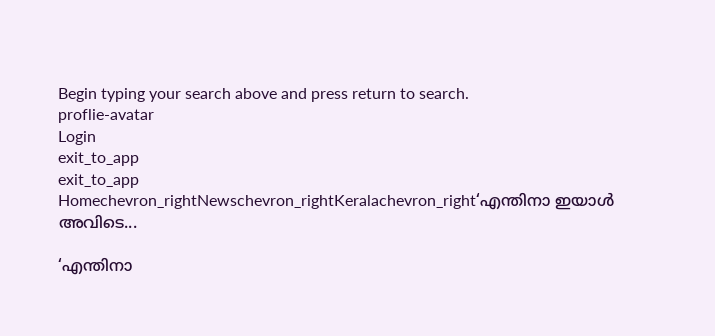Begin typing your search above and press return to search.
proflie-avatar
Login
exit_to_app
exit_to_app
Homechevron_rightNewschevron_rightKeralachevron_right‘എന്തിനാ ഇയാൾ അവിടെ...

‘എന്തിനാ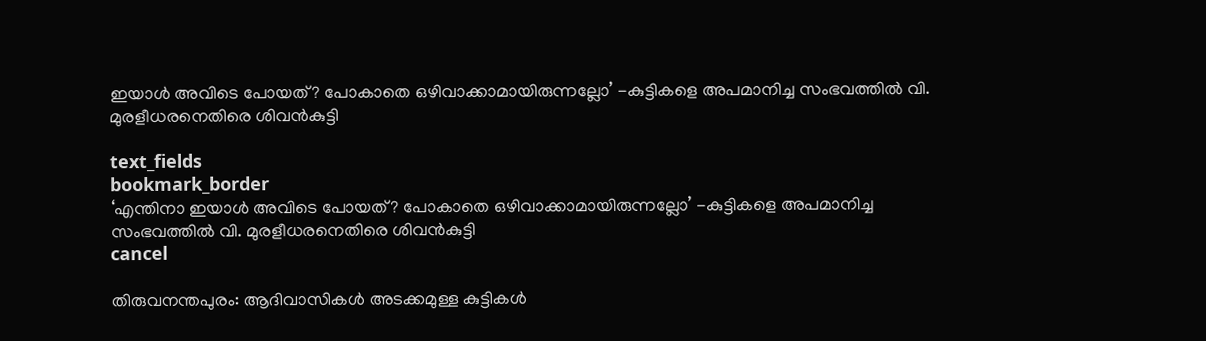ഇയാൾ അവിടെ പോയത്? പോകാതെ ഒഴിവാക്കാമായിരുന്നല്ലോ’ -കുട്ടികളെ അപമാനിച്ച സംഭവത്തിൽ വി. മുരളീധരനെതിരെ ശിവൻകുട്ടി

text_fields
bookmark_border
‘എന്തിനാ ഇയാൾ അവിടെ പോയത്? പോകാതെ ഒഴിവാക്കാമായിരുന്നല്ലോ’ -കുട്ടികളെ അപമാനിച്ച സംഭവത്തിൽ വി. മുരളീധരനെതിരെ ശിവൻകുട്ടി
cancel

തിരുവനന്തപുരം: ആദിവാസികൾ അടക്കമുള്ള കുട്ടികൾ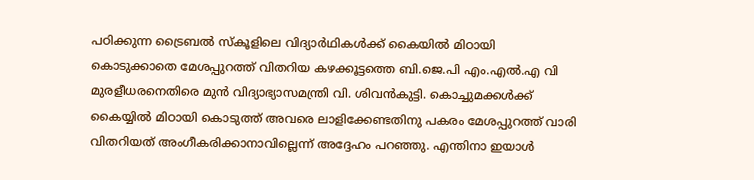പഠിക്കുന്ന ട്രൈബൽ സ്കൂളിലെ വിദ്യാർഥികൾക്ക് കൈയിൽ മിഠായി കൊടുക്കാതെ മേശപ്പുറത്ത് വിതറിയ കഴക്കൂട്ടത്തെ ബി.ജെ.പി എം.എൽ.എ വി മുരളീധരനെതിരെ മുൻ വിദ്യാഭ്യാസമന്ത്രി വി. ശിവൻകുട്ടി. കൊച്ചുമക്കൾക്ക് കൈയ്യിൽ മിഠായി കൊടുത്ത് അവരെ ലാളിക്കേണ്ടതിനു പകരം മേശപ്പുറത്ത് വാരി വിതറിയത് അംഗീകരിക്കാനാവില്ലെന്ന് അദ്ദേഹം പറഞ്ഞു. എന്തിനാ ഇയാൾ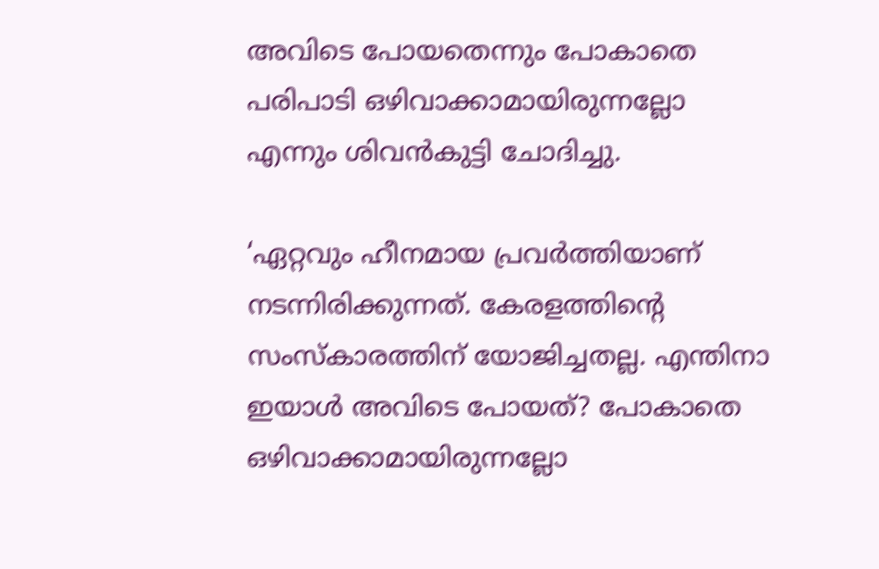അവിടെ പോയതെന്നും പോകാതെ പരിപാടി ഒഴിവാക്കാമായിരുന്നല്ലോ എന്നും ശിവൻകുട്ടി ചോദിച്ചു.

‘ഏറ്റവും ഹീനമായ പ്രവർത്തിയാണ് നടന്നിരിക്കുന്നത്. കേരളത്തിന്റെ സംസ്കാരത്തിന് യോജിച്ചതല്ല. എന്തിനാ ഇയാൾ അവിടെ പോയത്? പോകാതെ ഒഴിവാക്കാമായിരുന്നല്ലോ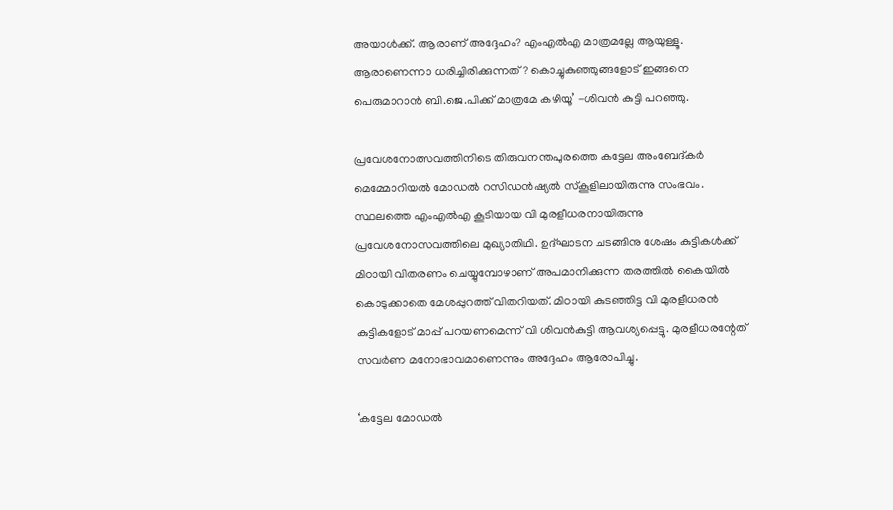അയാൾക്ക്. ആരാണ് അദ്ദേഹം? എംഎൽഎ മാത്രമല്ലേ ആയുള്ളൂ. ആരാണെന്നാ ധരിച്ചിരിക്കുന്നത്? കൊച്ചുകുഞ്ഞുങ്ങളോട് ഇങ്ങനെ പെരുമാറാൻ ബി.ജെ.പിക്ക് മാത്രമേ കഴിയൂ’ -ശിവൻ കുട്ടി പറഞ്ഞു.

പ്രവേശനോത്സവത്തിനിടെ തിരുവനന്തപുരത്തെ കട്ടേല അംബേദ്കർ മെമ്മോറിയൽ മോഡൽ റസിഡൻഷ്യൽ സ്കൂളിലായിരുന്നു സംഭവം. സ്ഥലത്തെ എംഎൽഎ കൂടിയായ വി മുരളീധരനായിരുന്നു പ്രവേശനോസവത്തിലെ മുഖ്യാതിഥി. ഉദ്ഘാടന ചടങ്ങിനു ശേഷം കുട്ടികൾക്ക് മിഠായി വിതരണം ചെയ്യുമ്പോഴാണ് അപമാനിക്കുന്ന തരത്തിൽ കൈയിൽ കൊടുക്കാതെ മേശപ്പുറത്ത് വിതറിയത്. മിഠായി കുടഞ്ഞിട്ട വി മുരളീധരൻ കുട്ടികളോട് മാപ്പ് പറയണമെന്ന് വി ശിവൻകുട്ടി ആവശ്യപ്പെട്ടു. മുരളീധരന്റേത് സവർണ മനോഭാവമാണെന്നും അദ്ദേഹം ആരോപിച്ചു.

‘കട്ടേല മോഡൽ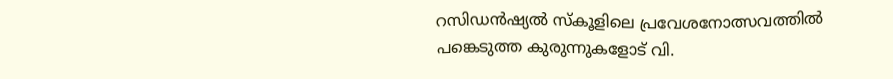റസിഡൻഷ്യൽ സ്കൂളിലെ പ്രവേശനോത്സവത്തിൽ പങ്കെടുത്ത കുരുന്നുകളോട് വി.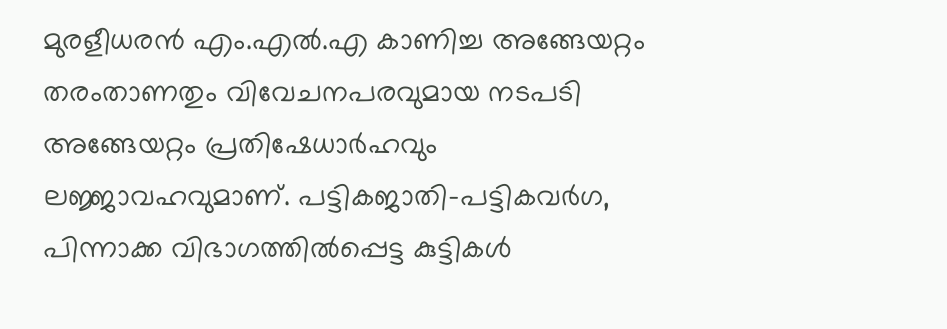മുരളീധരൻ എം.എൽ.എ കാണിച്ച അങ്ങേയറ്റം തരംതാണതും വിവേചനപരവുമായ നടപടി അങ്ങേയറ്റം പ്രതിഷേധാർഹവും ലജ്ജാവഹവുമാണ്. പട്ടികജാതി-പട്ടികവർഗ, പിന്നാക്ക വിഭാഗത്തിൽപ്പെട്ട കുട്ടികൾ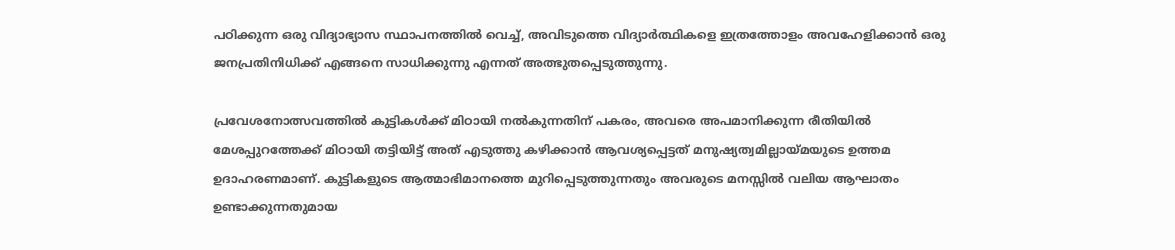പഠിക്കുന്ന ഒരു വിദ്യാഭ്യാസ സ്ഥാപനത്തിൽ വെച്ച്, അവിടുത്തെ വിദ്യാർത്ഥികളെ ഇത്രത്തോളം അവഹേളിക്കാൻ ഒരു ജനപ്രതിനിധിക്ക് എങ്ങനെ സാധിക്കുന്നു എന്നത് അത്ഭുതപ്പെടുത്തുന്നു.

പ്രവേശനോത്സവത്തിൽ കുട്ടികൾക്ക് മിഠായി നൽകുന്നതിന് പകരം, അവരെ അപമാനിക്കുന്ന രീതിയിൽ മേശപ്പുറത്തേക്ക് മിഠായി തട്ടിയിട്ട് അത് എടുത്തു കഴിക്കാൻ ആവശ്യപ്പെട്ടത് മനുഷ്യത്വമില്ലായ്മയുടെ ഉത്തമ ഉദാഹരണമാണ്. കുട്ടികളുടെ ആത്മാഭിമാനത്തെ മുറിപ്പെടുത്തുന്നതും അവരുടെ മനസ്സിൽ വലിയ ആഘാതം ഉണ്ടാക്കുന്നതുമായ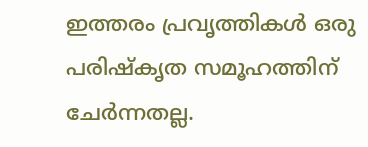ഇത്തരം പ്രവൃത്തികൾ ഒരു പരിഷ്കൃത സമൂഹത്തിന് ചേർന്നതല്ല.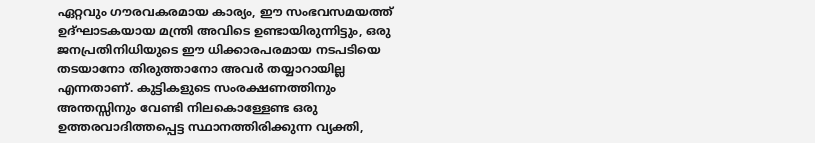ഏറ്റവും ഗൗരവകരമായ കാര്യം, ഈ സംഭവസമയത്ത് ഉദ്ഘാടകയായ മന്ത്രി അവിടെ ഉണ്ടായിരുന്നിട്ടും, ഒരു ജനപ്രതിനിധിയുടെ ഈ ധിക്കാരപരമായ നടപടിയെ തടയാനോ തിരുത്താനോ അവർ തയ്യാറായില്ല എന്നതാണ്. കുട്ടികളുടെ സംരക്ഷണത്തിനും അന്തസ്സിനും വേണ്ടി നിലകൊള്ളേണ്ട ഒരു ഉത്തരവാദിത്തപ്പെട്ട സ്ഥാനത്തിരിക്കുന്ന വ്യക്തി,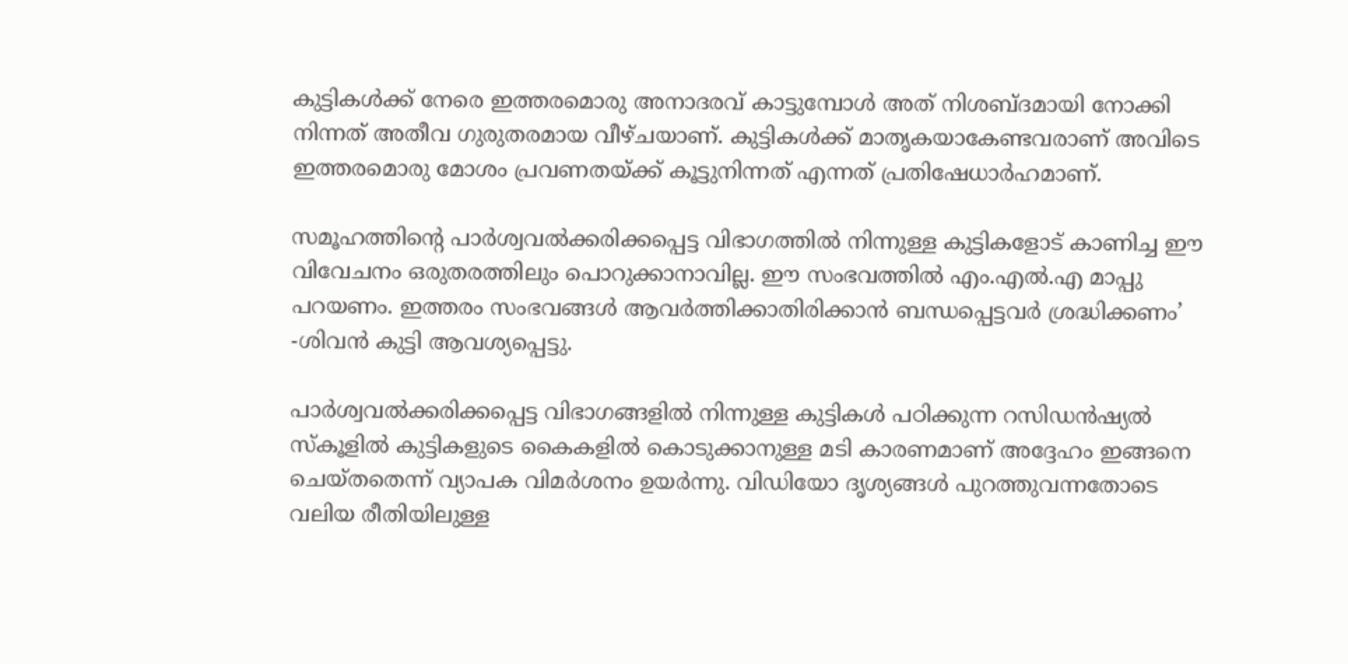കുട്ടികൾക്ക് നേരെ ഇത്തരമൊരു അനാദരവ് കാട്ടുമ്പോൾ അത് നിശബ്ദമായി നോക്കി നിന്നത് അതീവ ഗുരുതരമായ വീഴ്ചയാണ്. കുട്ടികൾക്ക് മാതൃകയാകേണ്ടവരാണ് അവിടെ ഇത്തരമൊരു മോശം പ്രവണതയ്ക്ക് കൂട്ടുനിന്നത് എന്നത് പ്രതിഷേധാർഹമാണ്.

സമൂഹത്തിന്റെ പാർശ്വവൽക്കരിക്കപ്പെട്ട വിഭാഗത്തിൽ നിന്നുള്ള കുട്ടികളോട് കാണിച്ച ഈ വിവേചനം ഒരുതരത്തിലും പൊറുക്കാനാവില്ല. ഈ സംഭവത്തിൽ എം.എൽ.എ മാപ്പു പറയണം. ഇത്തരം സംഭവങ്ങൾ ആവർത്തിക്കാതിരിക്കാൻ ബന്ധപ്പെട്ടവർ ശ്രദ്ധിക്കണം’ -ശിവൻ കുട്ടി ആവശ്യപ്പെട്ടു.

പാർശ്വവൽക്കരിക്കപ്പെട്ട വിഭാഗങ്ങളിൽ നിന്നുള്ള കുട്ടികൾ പഠിക്കുന്ന റസിഡൻഷ്യൽ സ്കൂളിൽ കുട്ടികളുടെ കൈകളിൽ കൊടുക്കാനുള്ള മടി കാരണമാണ് അദ്ദേഹം ഇങ്ങനെ ചെയ്തതെന്ന് വ്യാപക വിമർശനം ഉയർന്നു. വിഡിയോ ദൃശ്യങ്ങൾ പുറത്തുവന്നതോടെ വലിയ രീതിയിലുള്ള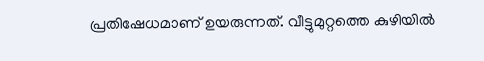പ്രതിഷേധമാണ് ഉയരുന്നത്. വീട്ടുമുറ്റത്തെ കുഴിയിൽ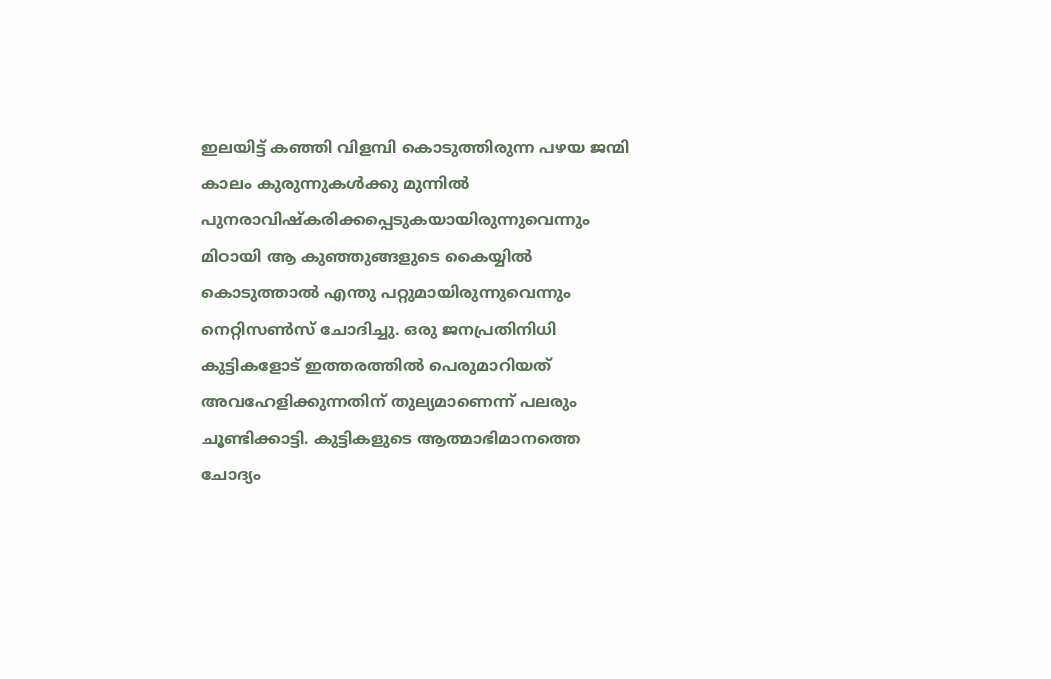ഇലയിട്ട് കഞ്ഞി വിളമ്പി കൊടുത്തിരുന്ന പഴയ ജന്മി കാലം കുരുന്നുകൾക്കു മുന്നിൽ പുനരാവിഷ്കരിക്കപ്പെടുകയായിരുന്നുവെന്നും മിഠായി ആ കുഞ്ഞുങ്ങളുടെ കൈയ്യിൽ കൊടുത്താൽ എന്തു പറ്റുമായിരുന്നുവെന്നും നെറ്റിസൺസ് ചോദിച്ചു. ഒരു ജനപ്രതിനിധി കുട്ടികളോട് ഇത്തരത്തിൽ പെരുമാറിയത് അവഹേളിക്കുന്നതിന് തുല്യമാണെന്ന് പലരും ചൂണ്ടിക്കാട്ടി. കുട്ടികളുടെ ആത്മാഭിമാനത്തെ ചോദ്യം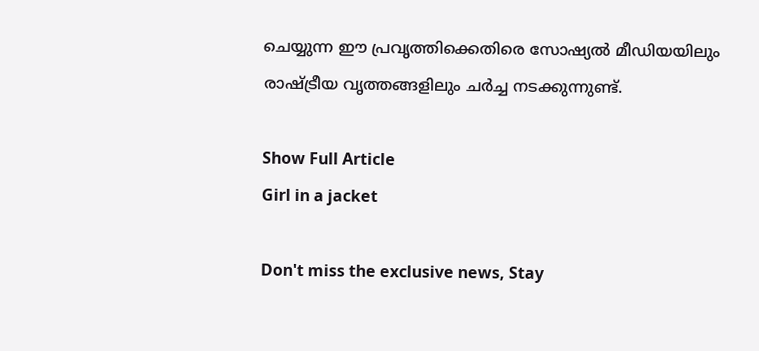ചെയ്യുന്ന ഈ പ്രവൃത്തിക്കെതിരെ സോഷ്യൽ മീഡിയയിലും രാഷ്ട്രീയ വൃത്തങ്ങളിലും ചർച്ച നടക്കുന്നുണ്ട്.

Show Full Article
Girl in a jacket

Don't miss the exclusive news, Stay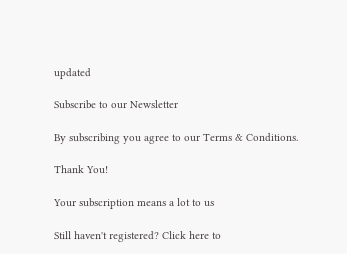updated

Subscribe to our Newsletter

By subscribing you agree to our Terms & Conditions.

Thank You!

Your subscription means a lot to us

Still haven't registered? Click here to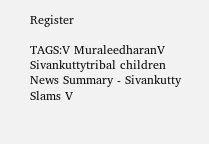Register

TAGS:V MuraleedharanV Sivankuttytribal children
News Summary - Sivankutty Slams V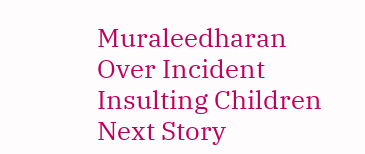Muraleedharan Over Incident Insulting Children
Next Story